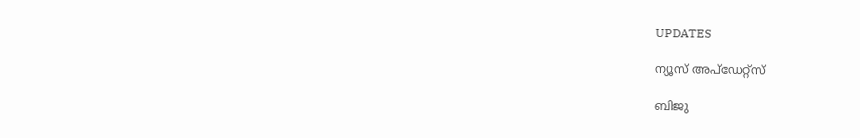UPDATES

ന്യൂസ് അപ്ഡേറ്റ്സ്

ബിജു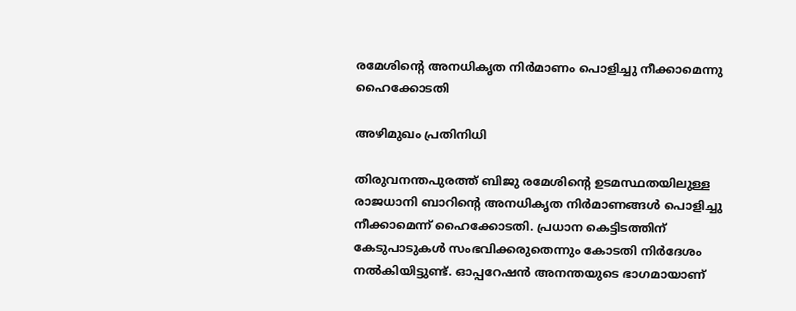രമേശിന്റെ അനധികൃത നിര്‍മാണം പൊളിച്ചു നീക്കാമെന്നു ഹൈക്കോടതി

അഴിമുഖം പ്രതിനിധി

തിരുവനന്തപുരത്ത് ബിജു രമേശിന്റെ ഉടമസ്ഥതയിലുള്ള രാജധാനി ബാറിന്റെ അനധികൃത നിര്‍മാണങ്ങള്‍ പൊളിച്ചു നീക്കാമെന്ന് ഹൈക്കോടതി. പ്രധാന കെട്ടിടത്തിന് കേടുപാടുകള്‍ സംഭവിക്കരുതെന്നും കോടതി നിര്‍ദേശം നല്‍കിയിട്ടുണ്ട്. ഓപ്പറേഷന്‍ അനന്തയുടെ ഭാഗമായാണ്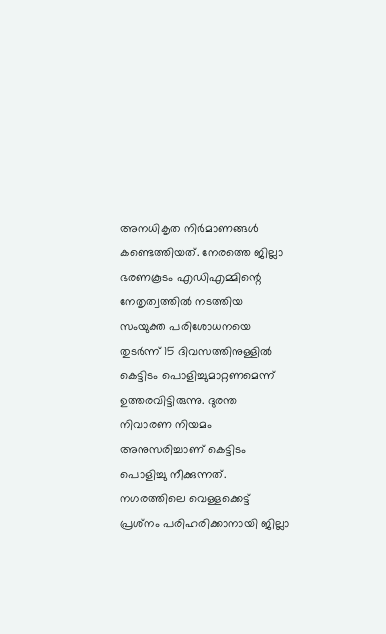അനധികൃത നിര്‍മാണങ്ങള്‍ കണ്ടെത്തിയത്. നേരത്തെ ജില്ലാ ഭരണകൂടം എഡിഎമ്മിന്റെ നേതൃത്വത്തില്‍ നടത്തിയ സംയുക്ത പരിശോധനയെ തുടര്‍ന്ന് 15 ദിവസത്തിനുള്ളില്‍ കെട്ടിടം പൊളിച്ചുമാറ്റണമെന്ന് ഉത്തരവിട്ടിരുന്നു. ദുരന്ത നിവാരണ നിയമം അനുസരിച്ചാണ് കെട്ടിടം പൊളിച്ചു നീക്കുന്നത്. നഗരത്തിലെ വെള്ളക്കെട്ട് പ്രശ്‌നം പരിഹരിക്കാനായി ജില്ലാ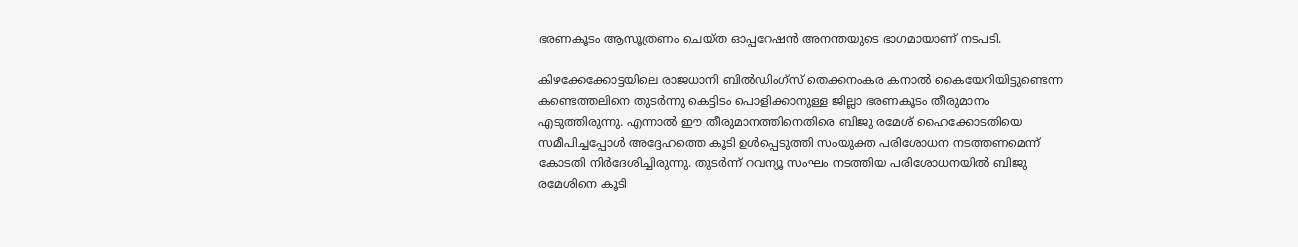ഭരണകൂടം ആസൂത്രണം ചെയ്ത ഓപ്പറേഷന്‍ അനന്തയുടെ ഭാഗമായാണ് നടപടി.

കിഴക്കേക്കോട്ടയിലെ രാജധാനി ബില്‍ഡിംഗ്‌സ് തെക്കനംകര കനാല്‍ കൈയേറിയിട്ടുണ്ടെന്ന കണ്ടെത്തലിനെ തുടര്‍ന്നു കെട്ടിടം പൊളിക്കാനുള്ള ജില്ലാ ഭരണകൂടം തീരുമാനം എടുത്തിരുന്നു. എന്നാല്‍ ഈ തീരുമാനത്തിനെതിരെ ബിജു രമേശ് ഹൈക്കോടതിയെ സമീപിച്ചപ്പോള്‍ അദ്ദേഹത്തെ കൂടി ഉള്‍പ്പെടുത്തി സംയുക്ത പരിശോധന നടത്തണമെന്ന് കോടതി നിര്‍ദേശിച്ചിരുന്നു. തുടര്‍ന്ന് റവന്യൂ സംഘം നടത്തിയ പരിശോധനയില്‍ ബിജു രമേശിനെ കൂടി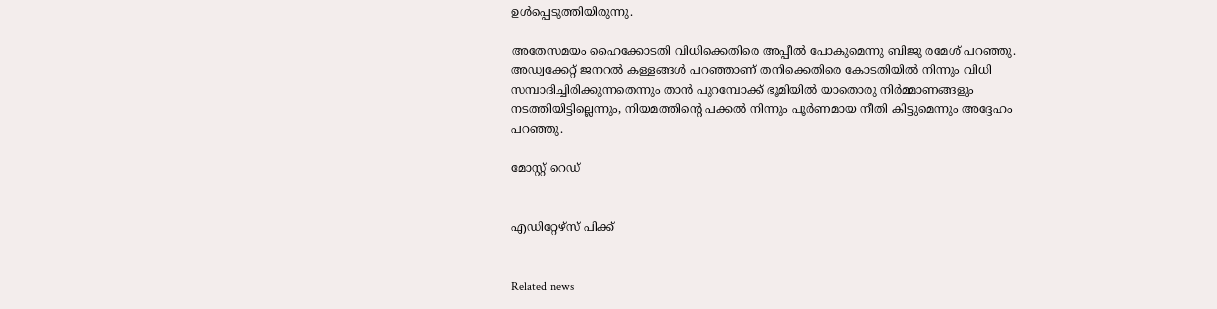ഉള്‍പ്പെടുത്തിയിരുന്നു.

അതേസമയം ഹൈക്കോടതി വിധിക്കെതിരെ അപ്പീല്‍ പോകുമെന്നു ബിജു രമേശ് പറഞ്ഞു. അഡ്വക്കേറ്റ് ജനറല്‍ കള്ളങ്ങള്‍ പറഞ്ഞാണ് തനിക്കെതിരെ കോടതിയില്‍ നിന്നും വിധി സമ്പാദിച്ചിരിക്കുന്നതെന്നും താന്‍ പുറമ്പോക്ക് ഭൂമിയില്‍ യാതൊരു നിര്‍മ്മാണങ്ങളും നടത്തിയിട്ടില്ലെന്നും, നിയമത്തിന്റെ പക്കല്‍ നിന്നും പൂര്‍ണമായ നീതി കിട്ടുമെന്നും അദ്ദേഹം പറഞ്ഞു.

മോസ്റ്റ് റെഡ്


എഡിറ്റേഴ്സ് പിക്ക്


Related news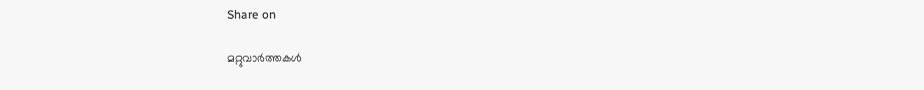Share on

മറ്റുവാര്‍ത്തകള്‍